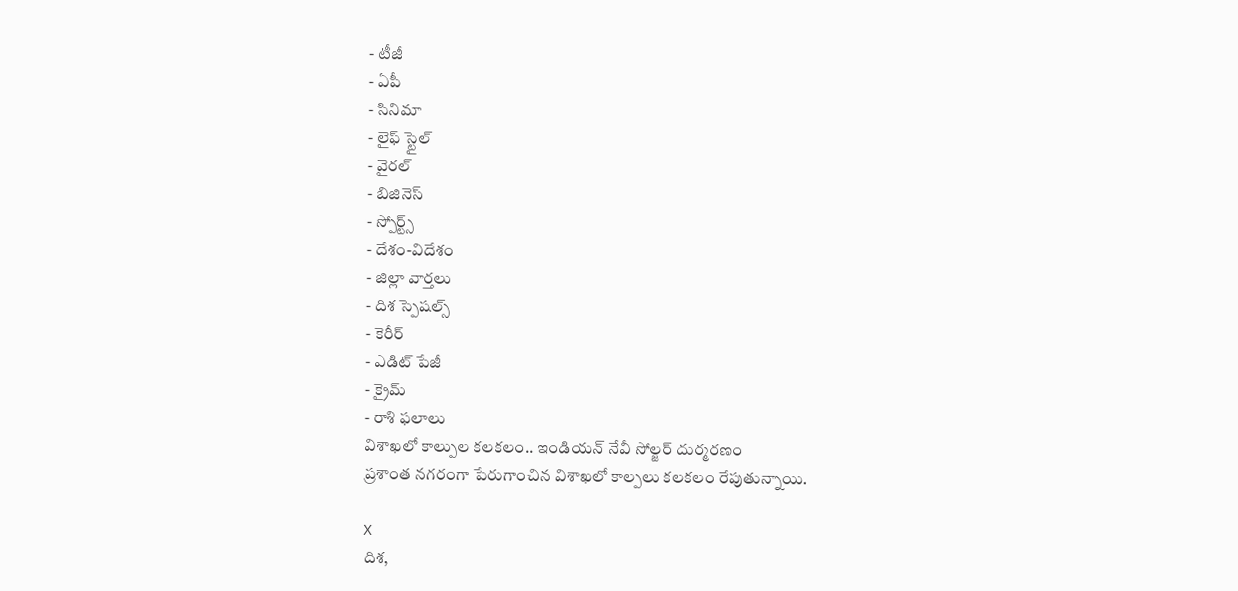- టీజీ
- ఏపీ
- సినిమా
- లైఫ్ స్టైల్
- వైరల్
- బిజినెస్
- స్పోర్ట్స్
- దేశం-విదేశం
- జిల్లా వార్తలు
- దిశ స్పెషల్స్
- కెరీర్
- ఎడిట్ పేజీ
- క్రైమ్
- రాశి ఫలాలు
విశాఖలో కాల్పుల కలకలం.. ఇండియన్ నేవీ సోల్జర్ దుర్మరణం
ప్రశాంత నగరంగా పేరుగాంచిన విశాఖలో కాల్పలు కలకలం రేపుతున్నాయి.

X
దిశ,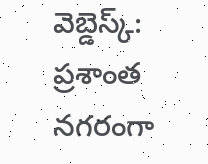వెబ్డెస్క్: ప్రశాంత నగరంగా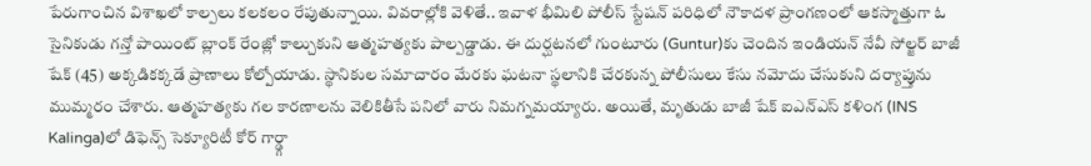పేరుగాంచిన విశాఖలో కాల్పలు కలకలం రేపుతున్నాయి. వివరాల్లోకి వెళితే.. ఇవాళ భీమిలి పోలీస్ స్టేషన్ పరిధిలో నౌకాదళ ప్రాంగణంలో ఆకస్మాత్తుగా ఓ సైనికుడు గన్తో పాయింట్ బ్లాంక్ రేంజ్లో కాల్చుకుని ఆత్మహత్యకు పాల్పడ్డాడు. ఈ దుర్ఘటనలో గుంటూరు (Guntur)కు చెందిన ఇండియన్ నేవీ సోల్జర్ బాజీ షేక్ (45) అక్కడికక్కడే ప్రాణాలు కోల్పోయాడు. స్థానికుల సమాచారం మేరకు ఘటనా స్థలానికి చేరకున్న పోలీసులు కేసు నమోదు చేసుకుని దర్యాప్తును ముమ్మరం చేశారు. ఆత్మహత్యకు గల కారణాలను వెలికితీసే పనిలో వారు నిమగ్నమయ్యారు. అయితే, మృతుడు బాజీ షేక్ ఐఎన్ఎస్ కళింగ (INS Kalinga)లో డిఫెన్స్ సెక్యూరిటీ కోర్ గార్డ్గా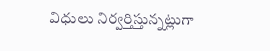విధులు నిర్వర్తిస్తున్నట్లుగా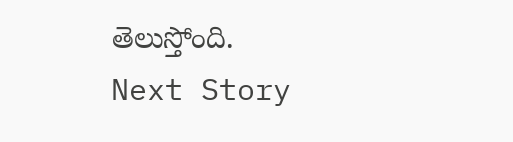తెలుస్తోంది.
Next Story